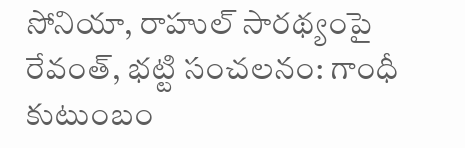సోనియా, రాహుల్ సారథ్యంపై రేవంత్, భట్టి సంచలనం: గాంధీ కుటుంబం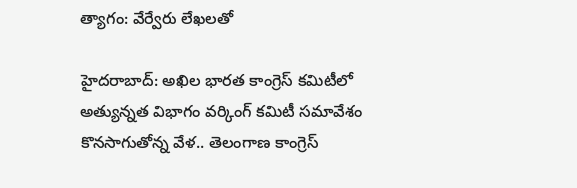త్యాగం: వేర్వేరు లేఖలతో

హైదరాబాద్: అఖిల భారత కాంగ్రెస్ కమిటీలో అత్యున్నత విభాగం వర్కింగ్ కమిటీ సమావేశం కొనసాగుతోన్న వేళ.. తెలంగాణ కాంగ్రెస్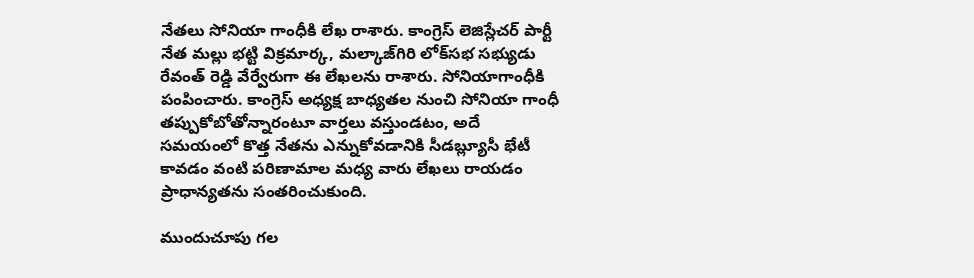నేతలు సోనియా గాంధీకి లేఖ రాశారు. కాంగ్రెస్ లెజిస్లేచర్ పార్టీ నేత మల్లు భట్టి విక్రమార్క, మల్కాజ్‌గిరి లోక్‌సభ సభ్యుడు రేవంత్ రెడ్డి వేర్వేరుగా ఈ లేఖలను రాశారు. సోనియాగాంధీకి పంపించారు. కాంగ్రెస్ అధ్యక్ష బాధ్యతల నుంచి సోనియా గాంధీ తప్పుకోబోతోన్నారంటూ వార్తలు వస్తుండటం, అదే సమయంలో కొత్త నేతను ఎన్నుకోవడానికి సీడబ్ల్యూసీ భేటీ కావడం వంటి పరిణామాల మధ్య వారు లేఖలు రాయడం ప్రాధాన్యతను సంతరించుకుంది.

ముందుచూపు గల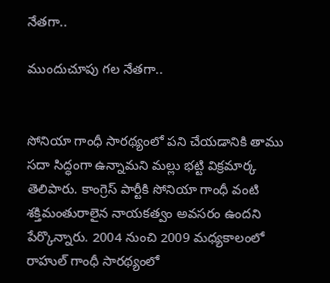నేతగా..

ముందుచూపు గల నేతగా..


సోనియా గాంధీ సారథ్యంలో పని చేయడానికి తాము సదా సిద్ధంగా ఉన్నామని మల్లు భట్టి విక్రమార్క తెలిపారు. కాంగ్రెస్ పార్టీకి సోనియా గాంధీ వంటి శక్తిమంతురాలైన నాయకత్వం అవసరం ఉందని పేర్కొన్నారు. 2004 నుంచి 2009 మధ్యకాలంలో రాహుల్ గాంధీ సారథ్యంలో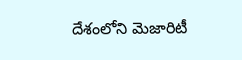దేశంలోని మెజారిటీ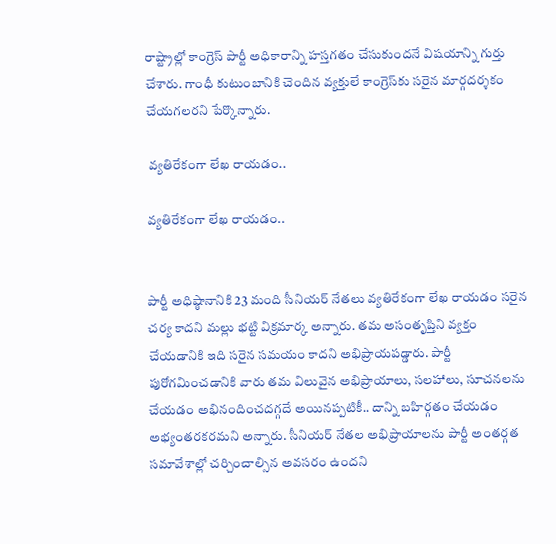రాష్ట్రాల్లో కాంగ్రెస్ పార్టీ అధికారాన్ని హస్తగతం చేసుకుందనే విషయాన్ని గుర్తు చేశారు. గాంధీ కుటుంబానికి చెందిన వ్యక్తులే కాంగ్రెస్‌కు సరైన మార్గదర్శకం చేయగలరని పేర్కొన్నారు.

 వ్యతిరేకంగా లేఖ రాయడం..

వ్యతిరేకంగా లేఖ రాయడం..


పార్టీ అధిష్ఠానానికి 23 మంది సీనియర్ నేతలు వ్యతిరేకంగా లేఖ రాయడం సరైన చర్య కాదని మల్లు భట్టి విక్రమార్క అన్నారు. తమ అసంతృప్తిని వ్యక్తం చేయడానికి ఇది సరైన సమయం కాదని అభిప్రాయపడ్డారు. పార్టీ పురోగమించడానికి వారు తమ విలువైన అభిప్రాయాలు, సలహాలు, సూచనలను చేయడం అభినందించదగ్గదే అయినప్పటికీ.. దాన్ని బహిర్గతం చేయడం అభ్యంతరకరమని అన్నారు. సీనియర్ నేతల అభిప్రాయాలను పార్టీ అంతర్గత సమావేశాల్లో చర్చించాల్సిన అవసరం ఉందని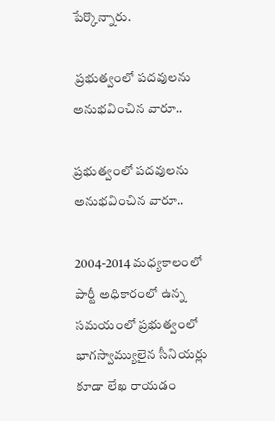పేర్కొన్నారు.

 ప్రభుత్వంలో పదవులను అనుభవించిన వారూ..

ప్రభుత్వంలో పదవులను అనుభవించిన వారూ..

2004-2014 మధ్యకాలంలో పార్టీ అధికారంలో ఉన్న సమయంలో ప్రభుత్వంలో భాగస్వామ్యులైన సీనియర్లు కూడా లేఖ రాయడం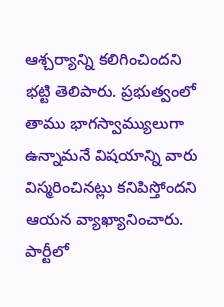ఆశ్చర్యాన్ని కలిగించిందని భట్టి తెలిపారు. ప్రభుత్వంలో తాము భాగస్వామ్యులుగా ఉన్నామనే విషయాన్ని వారు విస్మరించినట్లు కనిపిస్తోందని ఆయన వ్యాఖ్యానించారు. పార్టీలో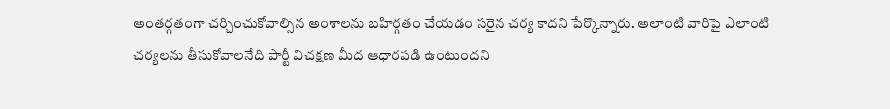అంతర్గతంగా చర్చించుకోవాల్సిన అంశాలను బహిర్గతం చేయడం సరైన చర్య కాదని పేర్కొన్నారు. అలాంటి వారిపై ఎలాంటి చర్యలను తీసుకోవాలనేది పార్టీ విచక్షణ మీద ఆధారపడి ఉంటుందని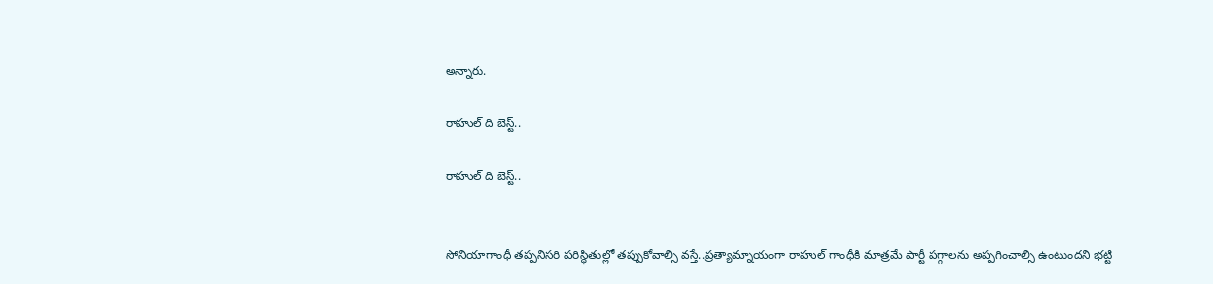అన్నారు.

రాహుల్ ది బెస్ట్..

రాహుల్ ది బెస్ట్..


సోనియాగాంధీ తప్పనిసరి పరిస్థితుల్లో తప్పుకోవాల్సి వస్తే..ప్రత్యామ్నాయంగా రాహుల్ గాంధీకి మాత్రమే పార్టీ పగ్గాలను అప్పగించాల్సి ఉంటుందని భట్టి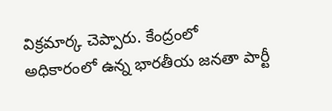విక్రమార్క చెప్పారు. కేంద్రంలో అధికారంలో ఉన్న భారతీయ జనతా పార్టీ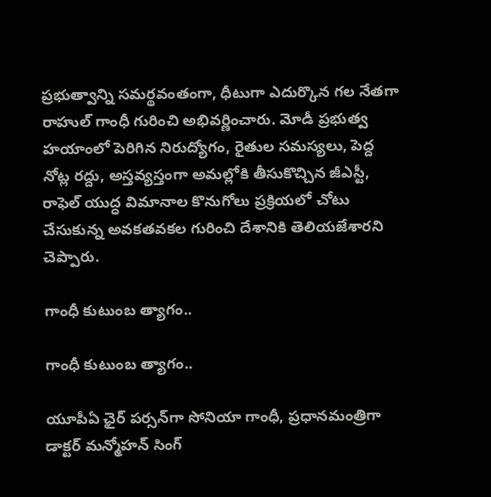ప్రభుత్వాన్ని సమర్థవంతంగా, ధీటుగా ఎదుర్కొన గల నేతగా రాహుల్ గాంధీ గురించి అభివర్ణించారు. మోడీ ప్రభుత్వ హయాంలో పెరిగిన నిరుద్యోగం, రైతుల సమస్యలు, పెద్ద నోట్ల రద్దు, అస్తవ్యస్తంగా అమల్లోకి తీసుకొచ్చిన జీఎస్టీ, రాఫెల్ యుద్ధ విమానాల కొనుగోలు ప్రక్రియలో చోటు చేసుకున్న అవకతవకల గురించి దేశానికి తెలియజేశారని చెప్పారు.

గాంధీ కుటుంబ త్యాగం..

గాంధీ కుటుంబ త్యాగం..

యూపీఏ ఛైర్ పర్సన్‌గా సోనియా గాంధీ, ప్రధానమంత్రిగా డాక్టర్ మన్మోహన్ సింగ్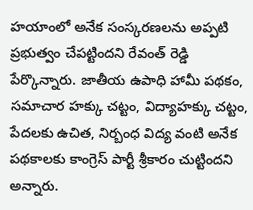హయాంలో అనేక సంస్కరణలను అప్పటి ప్రభుత్వం చేపట్టిందని రేవంత్ రెడ్డి పేర్కొన్నారు. జాతీయ ఉపాధి హామీ పథకం, సమాచార హక్కు చట్టం, విద్యాహక్కు చట్టం, పేదలకు ఉచిత, నిర్బంధ విద్య వంటి అనేక పథకాలకు కాంగ్రెస్ పార్టీ శ్రీకారం చుట్టిందని అన్నారు.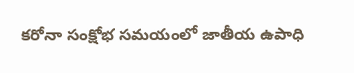కరోనా సంక్షోభ సమయంలో జాతీయ ఉపాధి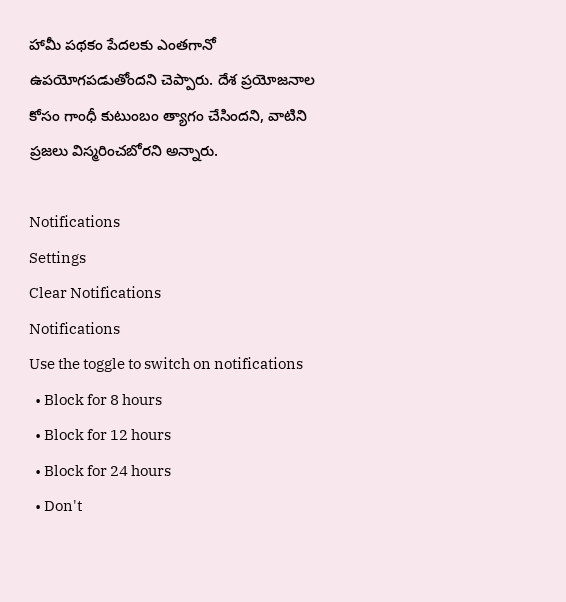హామీ పథకం పేదలకు ఎంతగానో ఉపయోగపడుతోందని చెప్పారు. దేశ ప్రయోజనాల కోసం గాంధీ కుటుంబం త్యాగం చేసిందని, వాటిని ప్రజలు విస్మరించబోరని అన్నారు.

Notifications
Settings
Clear Notifications
Notifications
Use the toggle to switch on notifications
  • Block for 8 hours
  • Block for 12 hours
  • Block for 24 hours
  • Don't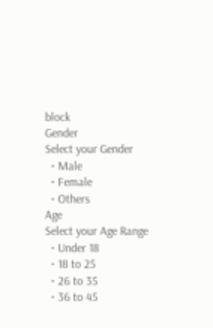block
Gender
Select your Gender
  • Male
  • Female
  • Others
Age
Select your Age Range
  • Under 18
  • 18 to 25
  • 26 to 35
  • 36 to 45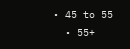• 45 to 55
  • 55+